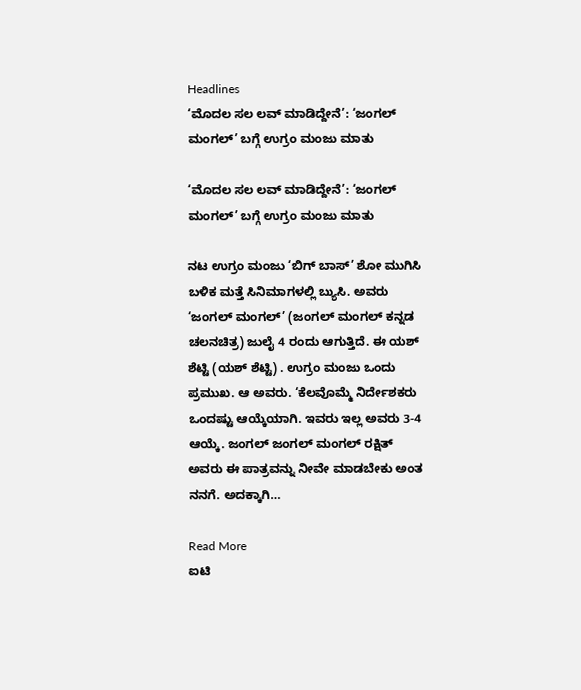Headlines
‘ಮೊದಲ ಸಲ ಲವ್ ಮಾಡಿದ್ದೇನೆ’: ‘ಜಂಗಲ್ ಮಂಗಲ್’ ಬಗ್ಗೆ ಉಗ್ರಂ ಮಂಜು ಮಾತು

‘ಮೊದಲ ಸಲ ಲವ್ ಮಾಡಿದ್ದೇನೆ’: ‘ಜಂಗಲ್ ಮಂಗಲ್’ ಬಗ್ಗೆ ಉಗ್ರಂ ಮಂಜು ಮಾತು

ನಟ ಉಗ್ರಂ ಮಂಜು ‘ಬಿಗ್ ಬಾಸ್’ ಶೋ ಮುಗಿಸಿ ಬಳಿಕ ಮತ್ತೆ ಸಿನಿಮಾಗಳಲ್ಲಿ ಬ್ಯುಸಿ. ಅವರು ‘ಜಂಗಲ್ ಮಂಗಲ್’ (ಜಂಗಲ್ ಮಂಗಲ್ ಕನ್ನಡ ಚಲನಚಿತ್ರ) ಜುಲೈ 4 ರಂದು ಆಗುತ್ತಿದೆ. ಈ ಯಶ್ ಶೆಟ್ಟಿ (ಯಶ್ ಶೆಟ್ಟಿ) . ಉಗ್ರಂ ಮಂಜು ಒಂದು ಪ್ರಮುಖ. ಆ ಅವರು. ‘ಕೆಲವೊಮ್ಮೆ ನಿರ್ದೇಶಕರು ಒಂದಷ್ಟು ಆಯ್ಕೆಯಾಗಿ. ಇವರು ಇಲ್ಲ ಅವರು 3-4 ಆಯ್ಕೆ. ಜಂಗಲ್ ಜಂಗಲ್ ಮಂಗಲ್ ರಕ್ಷಿತ್ ಅವರು ಈ ಪಾತ್ರವನ್ನು ನೀವೇ ಮಾಡಬೇಕು ಅಂತ ನನಗೆ. ಅದಕ್ಕಾಗಿ…

Read More
ಐಟಿ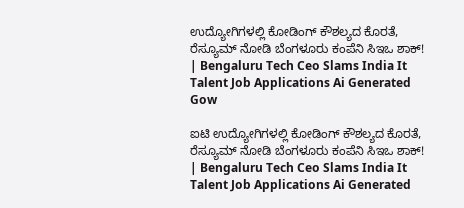ಉದ್ಯೋಗಿಗಳಲ್ಲಿ ಕೋಡಿಂಗ್ ಕೌಶಲ್ಯದ ಕೊರತೆ, ರೆಸ್ಯೂಮ್ ನೋಡಿ ಬೆಂಗಳೂರು ಕಂಪೆನಿ ಸಿಇಒ ಶಾಕ್! | Bengaluru Tech Ceo Slams India It Talent Job Applications Ai Generated Gow

ಐಟಿ ಉದ್ಯೋಗಿಗಳಲ್ಲಿ ಕೋಡಿಂಗ್ ಕೌಶಲ್ಯದ ಕೊರತೆ, ರೆಸ್ಯೂಮ್ ನೋಡಿ ಬೆಂಗಳೂರು ಕಂಪೆನಿ ಸಿಇಒ ಶಾಕ್! | Bengaluru Tech Ceo Slams India It Talent Job Applications Ai Generated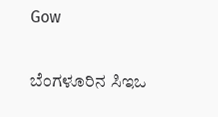Gow

ಬೆಂಗಳೂರಿನ ಸಿಇಒ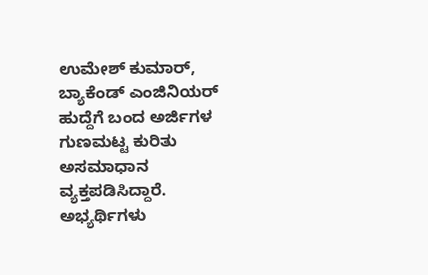ಉಮೇಶ್ ಕುಮಾರ್, ಬ್ಯಾಕೆಂಡ್ ಎಂಜಿನಿಯರ್ ಹುದ್ದೆಗೆ ಬಂದ ಅರ್ಜಿಗಳ ಗುಣಮಟ್ಟ ಕುರಿತು ಅಸಮಾಧಾನ ವ್ಯಕ್ತಪಡಿಸಿದ್ದಾರೆ. ಅಭ್ಯರ್ಥಿಗಳು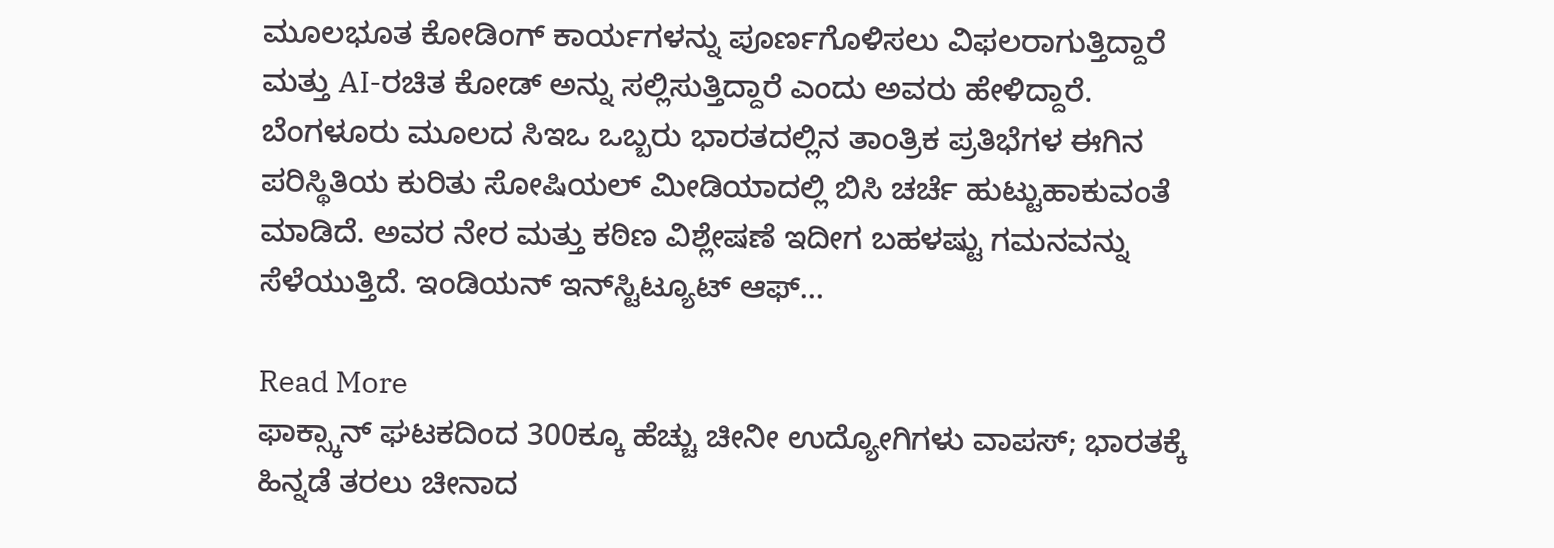ಮೂಲಭೂತ ಕೋಡಿಂಗ್ ಕಾರ್ಯಗಳನ್ನು ಪೂರ್ಣಗೊಳಿಸಲು ವಿಫಲರಾಗುತ್ತಿದ್ದಾರೆ ಮತ್ತು AI-ರಚಿತ ಕೋಡ್ ಅನ್ನು ಸಲ್ಲಿಸುತ್ತಿದ್ದಾರೆ ಎಂದು ಅವರು ಹೇಳಿದ್ದಾರೆ. ಬೆಂಗಳೂರು ಮೂಲದ ಸಿಇಒ ಒಬ್ಬರು ಭಾರತದಲ್ಲಿನ ತಾಂತ್ರಿಕ ಪ್ರತಿಭೆಗಳ ಈಗಿನ ಪರಿಸ್ಥಿತಿಯ ಕುರಿತು ಸೋಷಿಯಲ್‌ ಮೀಡಿಯಾದಲ್ಲಿ ಬಿಸಿ ಚರ್ಚೆ ಹುಟ್ಟುಹಾಕುವಂತೆ ಮಾಡಿದೆ. ಅವರ ನೇರ ಮತ್ತು ಕಠಿಣ ವಿಶ್ಲೇಷಣೆ ಇದೀಗ ಬಹಳಷ್ಟು ಗಮನವನ್ನು ಸೆಳೆಯುತ್ತಿದೆ. ಇಂಡಿಯನ್ ಇನ್‌ಸ್ಟಿಟ್ಯೂಟ್ ಆಫ್…

Read More
ಫಾಕ್ಸ್ಕಾನ್ ಘಟಕದಿಂದ 300ಕ್ಕೂ ಹೆಚ್ಚು ಚೀನೀ ಉದ್ಯೋಗಿಗಳು ವಾಪಸ್; ಭಾರತಕ್ಕೆ ಹಿನ್ನಡೆ ತರಲು ಚೀನಾದ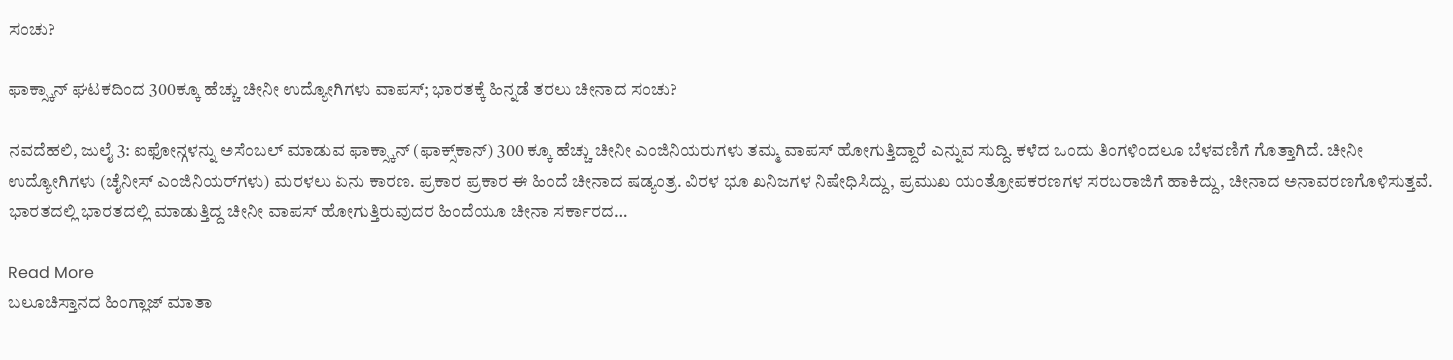ಸಂಚು?

ಫಾಕ್ಸ್ಕಾನ್ ಘಟಕದಿಂದ 300ಕ್ಕೂ ಹೆಚ್ಚು ಚೀನೀ ಉದ್ಯೋಗಿಗಳು ವಾಪಸ್; ಭಾರತಕ್ಕೆ ಹಿನ್ನಡೆ ತರಲು ಚೀನಾದ ಸಂಚು?

ನವದೆಹಲಿ, ಜುಲೈ 3: ಐಫೋನ್ಗಳನ್ನು ಅಸೆಂಬಲ್ ಮಾಡುವ ಫಾಕ್ಸ್ಕಾನ್ (ಫಾಕ್ಸ್‌ಕಾನ್) 300 ಕ್ಕೂ ಹೆಚ್ಚು ಚೀನೀ ಎಂಜಿನಿಯರುಗಳು ತಮ್ಮ ವಾಪಸ್ ಹೋಗುತ್ತಿದ್ದಾರೆ ಎನ್ನುವ ಸುದ್ದಿ. ಕಳೆದ ಒಂದು ತಿಂಗಳಿಂದಲೂ ಬೆಳವಣಿಗೆ ಗೊತ್ತಾಗಿದೆ. ಚೀನೀ ಉದ್ಯೋಗಿಗಳು (ಚೈನೀಸ್ ಎಂಜಿನಿಯರ್‌ಗಳು) ಮರಳಲು ಏನು ಕಾರಣ. ಪ್ರಕಾರ ಪ್ರಕಾರ ಈ ಹಿಂದೆ ಚೀನಾದ ಷಡ್ಯಂತ್ರ. ವಿರಳ ಭೂ ಖನಿಜಗಳ ನಿಷೇಧಿಸಿದ್ದು, ಪ್ರಮುಖ ಯಂತ್ರೋಪಕರಣಗಳ ಸರಬರಾಜಿಗೆ ಹಾಕಿದ್ದು, ಚೀನಾದ ಅನಾವರಣಗೊಳಿಸುತ್ತವೆ. ಭಾರತದಲ್ಲಿ ಭಾರತದಲ್ಲಿ ಮಾಡುತ್ತಿದ್ದ ಚೀನೀ ವಾಪಸ್ ಹೋಗುತ್ತಿರುವುದರ ಹಿಂದೆಯೂ ಚೀನಾ ಸರ್ಕಾರದ…

Read More
ಬಲೂಚಿಸ್ತಾನದ ಹಿಂಗ್ಲಾಜ್ ಮಾತಾ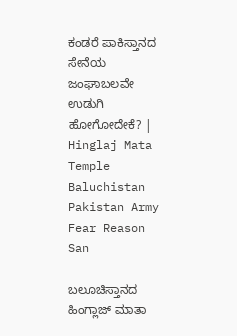ಕಂಡರೆ ಪಾಕಿಸ್ತಾನದ ಸೇನೆಯ ಜಂಘಾಬಲವೇ ಉಡುಗಿ ಹೋಗೋದೇಕೆ? | Hinglaj Mata Temple Baluchistan Pakistan Army Fear Reason San

ಬಲೂಚಿಸ್ತಾನದ ಹಿಂಗ್ಲಾಜ್ ಮಾತಾ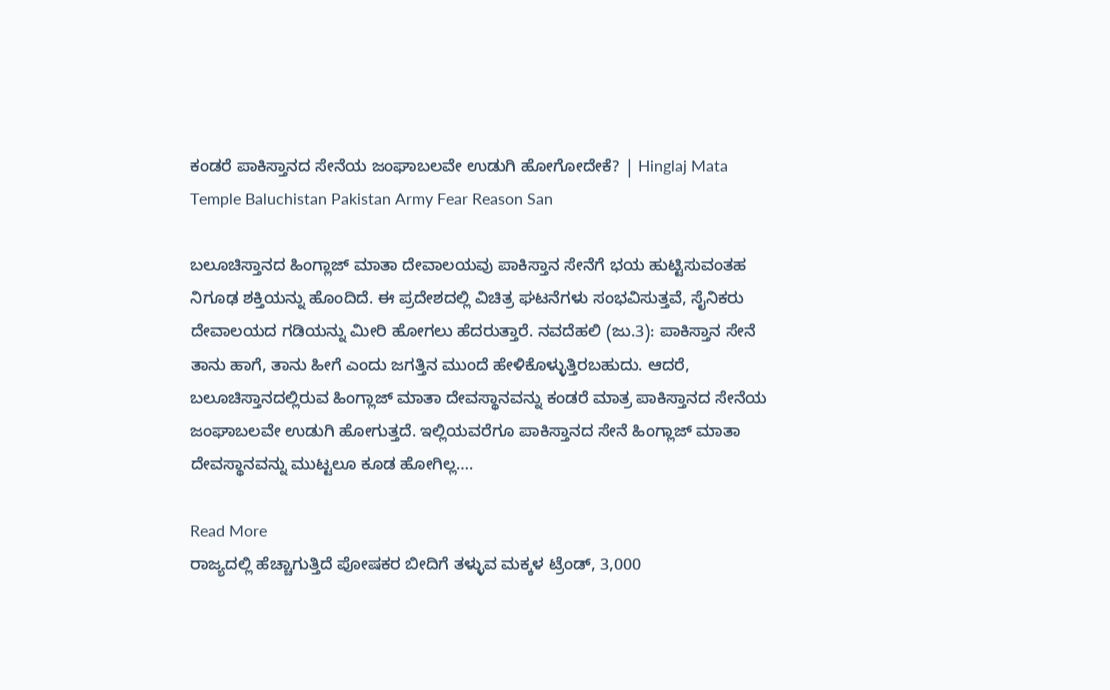ಕಂಡರೆ ಪಾಕಿಸ್ತಾನದ ಸೇನೆಯ ಜಂಘಾಬಲವೇ ಉಡುಗಿ ಹೋಗೋದೇಕೆ? | Hinglaj Mata Temple Baluchistan Pakistan Army Fear Reason San

ಬಲೂಚಿಸ್ತಾನದ ಹಿಂಗ್ಲಾಜ್ ಮಾತಾ ದೇವಾಲಯವು ಪಾಕಿಸ್ತಾನ ಸೇನೆಗೆ ಭಯ ಹುಟ್ಟಿಸುವಂತಹ ನಿಗೂಢ ಶಕ್ತಿಯನ್ನು ಹೊಂದಿದೆ. ಈ ಪ್ರದೇಶದಲ್ಲಿ ವಿಚಿತ್ರ ಘಟನೆಗಳು ಸಂಭವಿಸುತ್ತವೆ, ಸೈನಿಕರು ದೇವಾಲಯದ ಗಡಿಯನ್ನು ಮೀರಿ ಹೋಗಲು ಹೆದರುತ್ತಾರೆ. ನವದೆಹಲಿ (ಜು.3): ಪಾಕಿಸ್ತಾನ ಸೇನೆ ತಾನು ಹಾಗೆ, ತಾನು ಹೀಗೆ ಎಂದು ಜಗತ್ತಿನ ಮುಂದೆ ಹೇಳಿಕೊಳ್ಳುತ್ತಿರಬಹುದು. ಆದರೆ, ಬಲೂಚಿಸ್ತಾನದಲ್ಲಿರುವ ಹಿಂಗ್ಲಾಜ್‌ ಮಾತಾ ದೇವಸ್ಥಾನವನ್ನು ಕಂಡರೆ ಮಾತ್ರ ಪಾಕಿಸ್ತಾನದ ಸೇನೆಯ ಜಂಘಾಬಲವೇ ಉಡುಗಿ ಹೋಗುತ್ತದೆ. ಇಲ್ಲಿಯವರೆಗೂ ಪಾಕಿಸ್ತಾನದ ಸೇನೆ ಹಿಂಗ್ಲಾಜ್‌ ಮಾತಾ ದೇವಸ್ಥಾನವನ್ನು ಮುಟ್ಟಲೂ ಕೂಡ ಹೋಗಿಲ್ಲ….

Read More
ರಾಜ್ಯದಲ್ಲಿ ಹೆಚ್ಚಾಗುತ್ತಿದೆ ಪೋಷಕರ ಬೀದಿಗೆ ತಳ್ಳುವ ಮಕ್ಕಳ ಟ್ರೆಂಡ್, 3,000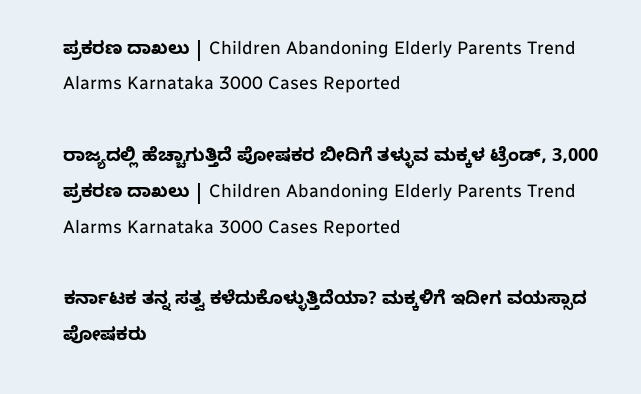ಪ್ರಕರಣ ದಾಖಲು | Children Abandoning Elderly Parents Trend Alarms Karnataka 3000 Cases Reported

ರಾಜ್ಯದಲ್ಲಿ ಹೆಚ್ಚಾಗುತ್ತಿದೆ ಪೋಷಕರ ಬೀದಿಗೆ ತಳ್ಳುವ ಮಕ್ಕಳ ಟ್ರೆಂಡ್, 3,000 ಪ್ರಕರಣ ದಾಖಲು | Children Abandoning Elderly Parents Trend Alarms Karnataka 3000 Cases Reported

ಕರ್ನಾಟಕ ತನ್ನ ಸತ್ವ ಕಳೆದುಕೊಳ್ಳುತ್ತಿದೆಯಾ? ಮಕ್ಕಳಿಗೆ ಇದೀಗ ವಯಸ್ಸಾದ ಪೋಷಕರು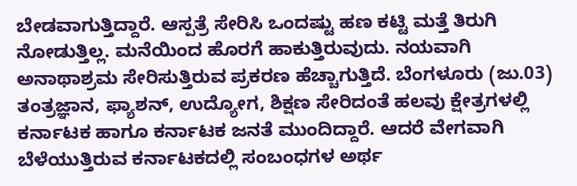ಬೇಡವಾಗುತ್ತಿದ್ದಾರೆ. ಆಸ್ಪತ್ರೆ ಸೇರಿಸಿ ಒಂದಷ್ಟು ಹಣ ಕಟ್ಟಿ ಮತ್ತೆ ತಿರುಗಿ ನೋಡುತ್ತಿಲ್ಲ. ಮನೆಯಿಂದ ಹೊರಗೆ ಹಾಕುತ್ತಿರುವುದು. ನಯವಾಗಿ ಅನಾಥಾಶ್ರಮ ಸೇರಿಸುತ್ತಿರುವ ಪ್ರಕರಣ ಹೆಚ್ಚಾಗುತ್ತಿದೆ. ಬೆಂಗಳೂರು (ಜು.03) ತಂತ್ರಜ್ಞಾನ, ಫ್ಯಾಶನ್, ಉದ್ಯೋಗ, ಶಿಕ್ಷಣ ಸೇರಿದಂತೆ ಹಲವು ಕ್ಷೇತ್ರಗಳಲ್ಲಿ ಕರ್ನಾಟಕ ಹಾಗೂ ಕರ್ನಾಟಕ ಜನತೆ ಮುಂದಿದ್ದಾರೆ. ಆದರೆ ವೇಗವಾಗಿ ಬೆಳೆಯುತ್ತಿರುವ ಕರ್ನಾಟಕದಲ್ಲಿ ಸಂಬಂಧಗಳ ಅರ್ಥ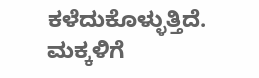ಕಳೆದುಕೊಳ್ಳುತ್ತಿದೆ. ಮಕ್ಕಳಿಗೆ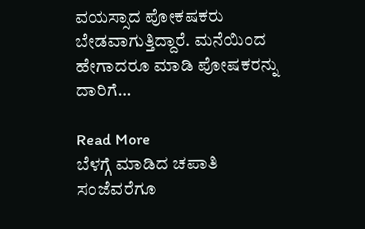ವಯಸ್ಸಾದ ಪೋಕಷಕರು ಬೇಡವಾಗುತ್ತಿದ್ದಾರೆ. ಮನೆಯಿಂದ ಹೇಗಾದರೂ ಮಾಡಿ ಪೋಷಕರನ್ನು ದಾರಿಗೆ…

Read More
ಬೆಳಗ್ಗೆ ಮಾಡಿದ ಚಪಾತಿ ಸಂಜೆವರೆಗೂ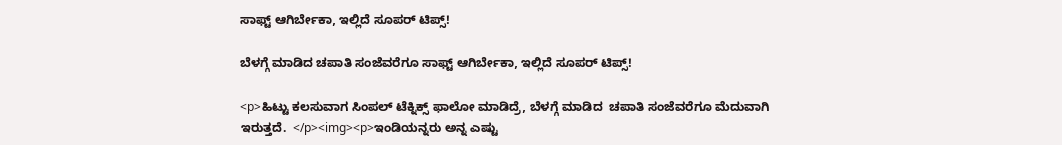ಸಾಫ್ಟ್ ಆಗಿರ್ಬೇಕಾ, ಇಲ್ಲಿದೆ ಸೂಪರ್ ಟಿಪ್ಸ್!

ಬೆಳಗ್ಗೆ ಮಾಡಿದ ಚಪಾತಿ ಸಂಜೆವರೆಗೂ ಸಾಫ್ಟ್ ಆಗಿರ್ಬೇಕಾ, ಇಲ್ಲಿದೆ ಸೂಪರ್ ಟಿಪ್ಸ್!

<p>ಹಿಟ್ಟು ಕಲಸುವಾಗ ಸಿಂಪಲ್ ಟೆಕ್ನಿಕ್ಸ್ ಫಾಲೋ ಮಾಡಿದ್ರೆ, ಬೆಳಗ್ಗೆ ಮಾಡಿದ  ಚಪಾತಿ ಸಂಜೆವರೆಗೂ ಮೆದುವಾಗಿ ಇರುತ್ತದೆ.  </p><img><p>ಇಂಡಿಯನ್ನರು ಅನ್ನ ಎಷ್ಟು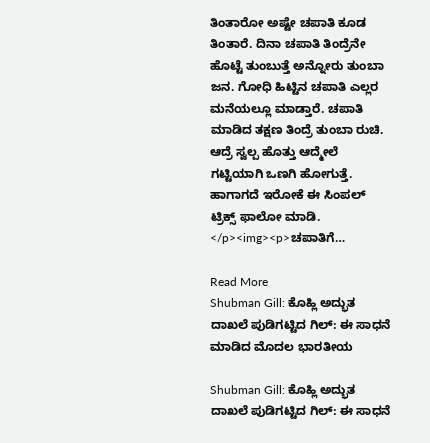ತಿಂತಾರೋ ಅಷ್ಟೇ ಚಪಾತಿ ಕೂಡ ತಿಂತಾರೆ. ದಿನಾ ಚಪಾತಿ ತಿಂದ್ರೆನೇ ಹೊಟ್ಟೆ ತುಂಬುತ್ತೆ ಅನ್ನೋರು ತುಂಬಾ ಜನ. ಗೋಧಿ ಹಿಟ್ಟಿನ ಚಪಾತಿ ಎಲ್ಲರ ಮನೆಯಲ್ಲೂ ಮಾಡ್ತಾರೆ. ಚಪಾತಿ ಮಾಡಿದ ತಕ್ಷಣ ತಿಂದ್ರೆ ತುಂಬಾ ರುಚಿ. ಆದ್ರೆ ಸ್ವಲ್ಪ ಹೊತ್ತು ಆದ್ಮೇಲೆ ಗಟ್ಟಿಯಾಗಿ ಒಣಗಿ ಹೋಗುತ್ತೆ. ಹಾಗಾಗದೆ ಇರೋಕೆ ಈ ಸಿಂಪಲ್ ಟ್ರಿಕ್ಸ್ ಫಾಲೋ ಮಾಡಿ.  </p><img><p>ಚಪಾತಿಗೆ…

Read More
Shubman Gill: ಕೊಹ್ಲಿ ಅದ್ಭುತ ದಾಖಲೆ ಪುಡಿಗಟ್ಟಿದ ಗಿಲ್: ಈ ಸಾಧನೆ ಮಾಡಿದ ಮೊದಲ ಭಾರತೀಯ

Shubman Gill: ಕೊಹ್ಲಿ ಅದ್ಭುತ ದಾಖಲೆ ಪುಡಿಗಟ್ಟಿದ ಗಿಲ್: ಈ ಸಾಧನೆ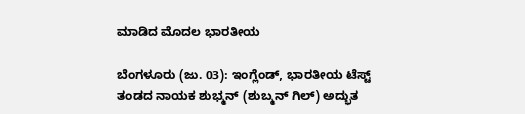ಮಾಡಿದ ಮೊದಲ ಭಾರತೀಯ

ಬೆಂಗಳೂರು (ಜು. 03): ಇಂಗ್ಲೆಂಡ್, ಭಾರತೀಯ ಟೆಸ್ಟ್ ತಂಡದ ನಾಯಕ ಶುಭ್ಮನ್ (ಶುಬ್ಮನ್ ಗಿಲ್) ಅದ್ಭುತ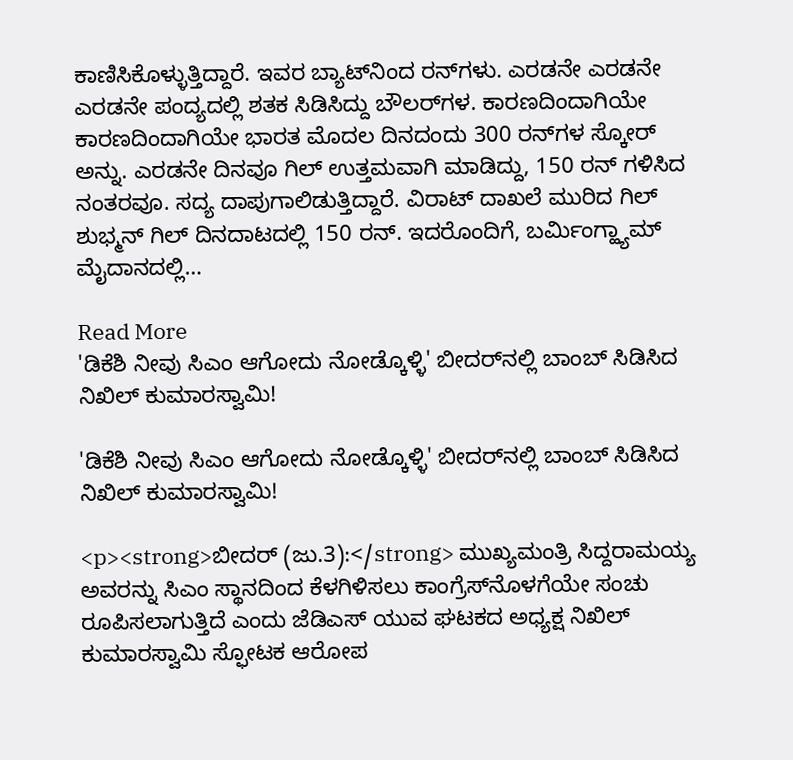ಕಾಣಿಸಿಕೊಳ್ಳುತ್ತಿದ್ದಾರೆ. ಇವರ ಬ್ಯಾಟ್‌ನಿಂದ ರನ್‌ಗಳು. ಎರಡನೇ ಎರಡನೇ ಎರಡನೇ ಪಂದ್ಯದಲ್ಲಿ ಶತಕ ಸಿಡಿಸಿದ್ದು ಬೌಲರ್‌ಗಳ. ಕಾರಣದಿಂದಾಗಿಯೇ ಕಾರಣದಿಂದಾಗಿಯೇ ಭಾರತ ಮೊದಲ ದಿನದಂದು 300 ರನ್‌ಗಳ ಸ್ಕೋರ್ ಅನ್ನು. ಎರಡನೇ ದಿನವೂ ಗಿಲ್ ಉತ್ತಮವಾಗಿ ಮಾಡಿದ್ದು, 150 ರನ್ ಗಳಿಸಿದ ನಂತರವೂ. ಸದ್ಯ ದಾಪುಗಾಲಿಡುತ್ತಿದ್ದಾರೆ. ವಿರಾಟ್ ದಾಖಲೆ ಮುರಿದ ಗಿಲ್ ಶುಭ್ಮನ್ ಗಿಲ್ ದಿನದಾಟದಲ್ಲಿ 150 ರನ್. ಇದರೊಂದಿಗೆ, ಬರ್ಮಿಂಗ್ಹ್ಯಾಮ್ ಮೈದಾನದಲ್ಲಿ…

Read More
'ಡಿಕೆಶಿ ನೀವು ಸಿಎಂ ಆಗೋದು ನೋಡ್ಕೊಳ್ಳಿ' ಬೀದರ್‌ನಲ್ಲಿ ಬಾಂಬ್ ಸಿಡಿಸಿದ ನಿಖಿಲ್ ಕುಮಾರಸ್ವಾಮಿ!

'ಡಿಕೆಶಿ ನೀವು ಸಿಎಂ ಆಗೋದು ನೋಡ್ಕೊಳ್ಳಿ' ಬೀದರ್‌ನಲ್ಲಿ ಬಾಂಬ್ ಸಿಡಿಸಿದ ನಿಖಿಲ್ ಕುಮಾರಸ್ವಾಮಿ!

<p><strong>ಬೀದರ್ (ಜು.3):</strong> ಮುಖ್ಯಮಂತ್ರಿ ಸಿದ್ದರಾಮಯ್ಯ ಅವರನ್ನು ಸಿಎಂ ಸ್ಥಾನದಿಂದ ಕೆಳಗಿಳಿಸಲು ಕಾಂಗ್ರೆಸ್‌ನೊಳಗೆಯೇ ಸಂಚು ರೂಪಿಸಲಾಗುತ್ತಿದೆ ಎಂದು ಜೆಡಿಎಸ್ ಯುವ ಘಟಕದ ಅಧ್ಯಕ್ಷ ನಿಖಿಲ್ ಕುಮಾರಸ್ವಾಮಿ ಸ್ಫೋಟಕ ಆರೋಪ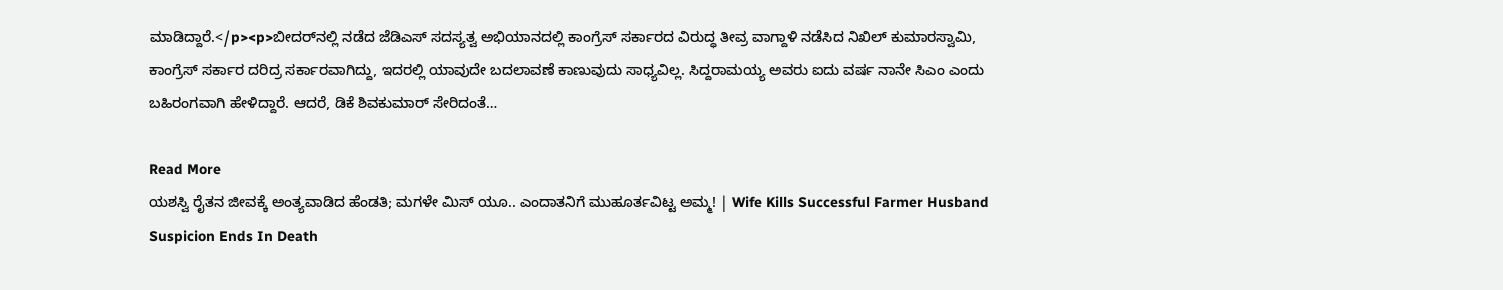ಮಾಡಿದ್ದಾರೆ.</p><p>ಬೀದರ್‌ನಲ್ಲಿ ನಡೆದ ಜೆಡಿಎಸ್ ಸದಸ್ಯತ್ವ ಅಭಿಯಾನದಲ್ಲಿ ಕಾಂಗ್ರೆಸ್ ಸರ್ಕಾರದ ವಿರುದ್ಧ ತೀವ್ರ ವಾಗ್ದಾಳಿ ನಡೆಸಿದ ನಿಖಿಲ್ ಕುಮಾರಸ್ವಾಮಿ, ಕಾಂಗ್ರೆಸ್ ಸರ್ಕಾರ ದರಿದ್ರ ಸರ್ಕಾರವಾಗಿದ್ದು, ಇದರಲ್ಲಿ ಯಾವುದೇ ಬದಲಾವಣೆ ಕಾಣುವುದು ಸಾಧ್ಯವಿಲ್ಲ. ಸಿದ್ದರಾಮಯ್ಯ ಅವರು ಐದು ವರ್ಷ ನಾನೇ ಸಿಎಂ ಎಂದು ಬಹಿರಂಗವಾಗಿ ಹೇಳಿದ್ದಾರೆ. ಆದರೆ, ಡಿಕೆ ಶಿವಕುಮಾರ್ ಸೇರಿದಂತೆ…

Read More
ಯಶಸ್ವಿ ರೈತನ ಜೀವಕ್ಕೆ ಅಂತ್ಯವಾಡಿದ ಹೆಂಡತಿ; ಮಗಳೇ ಮಿಸ್ ಯೂ.. ಎಂದಾತನಿಗೆ ಮುಹೂರ್ತವಿಟ್ಟ ಅಮ್ಮ! | Wife Kills Successful Farmer Husband Suspicion Ends In Death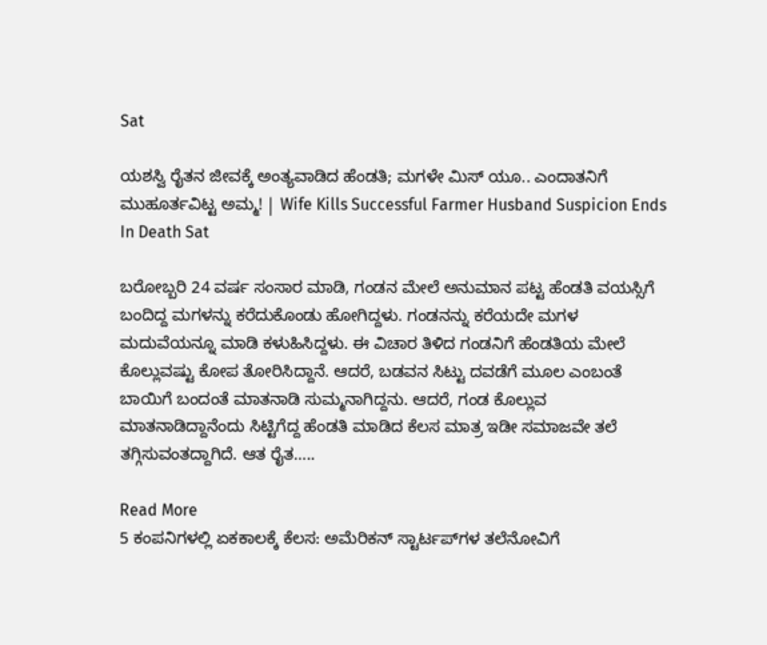Sat

ಯಶಸ್ವಿ ರೈತನ ಜೀವಕ್ಕೆ ಅಂತ್ಯವಾಡಿದ ಹೆಂಡತಿ; ಮಗಳೇ ಮಿಸ್ ಯೂ.. ಎಂದಾತನಿಗೆ ಮುಹೂರ್ತವಿಟ್ಟ ಅಮ್ಮ! | Wife Kills Successful Farmer Husband Suspicion Ends In Death Sat

ಬರೋಬ್ಬರಿ 24 ವರ್ಷ ಸಂಸಾರ ಮಾಡಿ, ಗಂಡನ ಮೇಲೆ ಅನುಮಾನ ಪಟ್ಟ ಹೆಂಡತಿ ವಯಸ್ಸಿಗೆ ಬಂದಿದ್ದ ಮಗಳನ್ನು ಕರೆದುಕೊಂಡು ಹೋಗಿದ್ದಳು. ಗಂಡನನ್ನು ಕರೆಯದೇ ಮಗಳ ಮದುವೆಯನ್ನೂ ಮಾಡಿ ಕಳುಹಿಸಿದ್ದಳು. ಈ ವಿಚಾರ ತಿಳಿದ ಗಂಡನಿಗೆ ಹೆಂಡತಿಯ ಮೇಲೆ ಕೊಲ್ಲುವಷ್ಟು ಕೋಪ ತೋರಿಸಿದ್ದಾನೆ. ಆದರೆ, ಬಡವನ ಸಿಟ್ಟು ದವಡೆಗೆ ಮೂಲ ಎಂಬಂತೆ ಬಾಯಿಗೆ ಬಂದಂತೆ ಮಾತನಾಡಿ ಸುಮ್ಮನಾಗಿದ್ದನು. ಆದರೆ, ಗಂಡ ಕೊಲ್ಲುವ ಮಾತನಾಡಿದ್ದಾನೆಂದು ಸಿಟ್ಟಿಗೆದ್ದ ಹೆಂಡತಿ ಮಾಡಿದ ಕೆಲಸ ಮಾತ್ರ ಇಡೀ ಸಮಾಜವೇ ತಲೆ ತಗ್ಗಿಸುವಂತದ್ದಾಗಿದೆ. ಆತ ರೈತ…..

Read More
5 ಕಂಪನಿಗಳಲ್ಲಿ ಏಕಕಾಲಕ್ಕೆ ಕೆಲಸ: ಅಮೆರಿಕನ್ ಸ್ಟಾರ್ಟಪ್‌ಗಳ ತಲೆನೋವಿಗೆ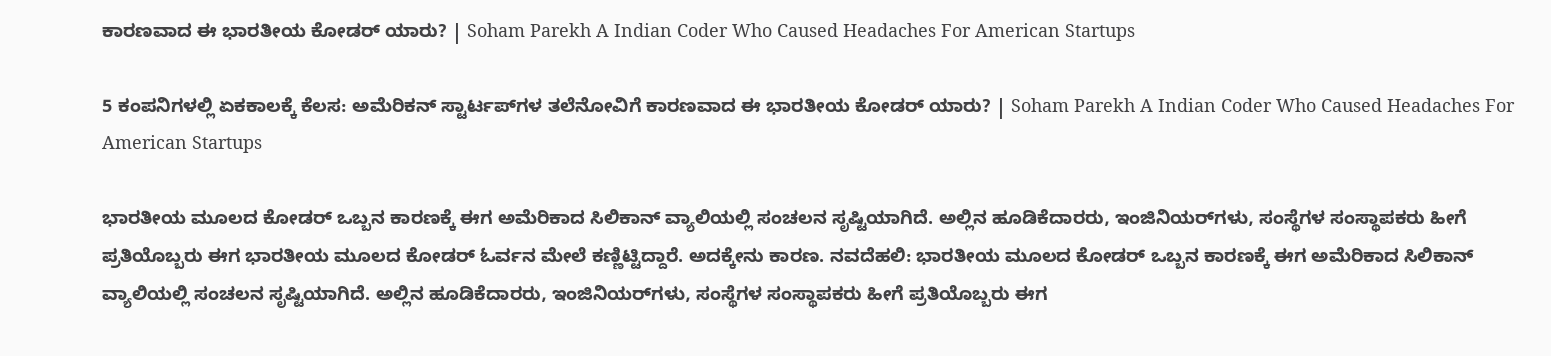ಕಾರಣವಾದ ಈ ಭಾರತೀಯ ಕೋಡರ್ ಯಾರು? | Soham Parekh A Indian Coder Who Caused Headaches For American Startups

5 ಕಂಪನಿಗಳಲ್ಲಿ ಏಕಕಾಲಕ್ಕೆ ಕೆಲಸ: ಅಮೆರಿಕನ್ ಸ್ಟಾರ್ಟಪ್‌ಗಳ ತಲೆನೋವಿಗೆ ಕಾರಣವಾದ ಈ ಭಾರತೀಯ ಕೋಡರ್ ಯಾರು? | Soham Parekh A Indian Coder Who Caused Headaches For American Startups

ಭಾರತೀಯ ಮೂಲದ ಕೋಡರ್ ಒಬ್ಬನ ಕಾರಣಕ್ಕೆ ಈಗ ಅಮೆರಿಕಾದ ಸಿಲಿಕಾನ್ ವ್ಯಾಲಿಯಲ್ಲಿ ಸಂಚಲನ ಸೃಷ್ಟಿಯಾಗಿದೆ. ಅಲ್ಲಿನ ಹೂಡಿಕೆದಾರರು, ಇಂಜಿನಿಯರ್‌ಗಳು, ಸಂಸ್ಥೆಗಳ ಸಂಸ್ಥಾಪಕರು ಹೀಗೆ ಪ್ರತಿಯೊಬ್ಬರು ಈಗ ಭಾರತೀಯ ಮೂಲದ ಕೋಡರ್ ಓರ್ವನ ಮೇಲೆ ಕಣ್ಣಿಟ್ಟಿದ್ದಾರೆ. ಅದಕ್ಕೇನು ಕಾರಣ. ನವದೆಹಲಿ: ಭಾರತೀಯ ಮೂಲದ ಕೋಡರ್ ಒಬ್ಬನ ಕಾರಣಕ್ಕೆ ಈಗ ಅಮೆರಿಕಾದ ಸಿಲಿಕಾನ್ ವ್ಯಾಲಿಯಲ್ಲಿ ಸಂಚಲನ ಸೃಷ್ಟಿಯಾಗಿದೆ. ಅಲ್ಲಿನ ಹೂಡಿಕೆದಾರರು, ಇಂಜಿನಿಯರ್‌ಗಳು, ಸಂಸ್ಥೆಗಳ ಸಂಸ್ಥಾಪಕರು ಹೀಗೆ ಪ್ರತಿಯೊಬ್ಬರು ಈಗ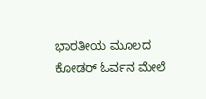ಭಾರತೀಯ ಮೂಲದ ಕೋಡರ್ ಓರ್ವನ ಮೇಲೆ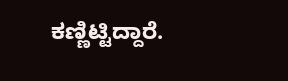ಕಣ್ಣಿಟ್ಟಿದ್ದಾರೆ.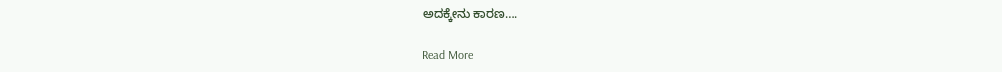ಅದಕ್ಕೇನು ಕಾರಣ….

Read More